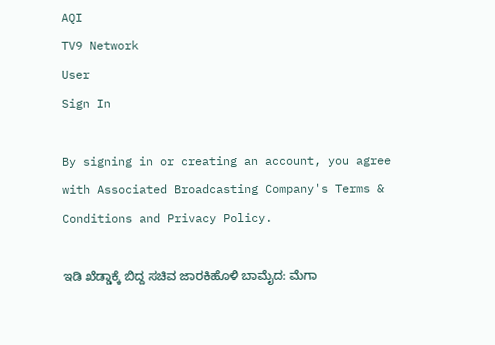AQI
TV9 Network
User
Sign In

By signing in or creating an account, you agree with Associated Broadcasting Company's Terms & Conditions and Privacy Policy.

ಇಡಿ ಖೆಡ್ಡಾಕ್ಕೆ ಬಿದ್ದ ಸಚಿವ ಜಾರಕಿಹೊಳಿ ಬಾಮೈದ: ಮೆಗಾ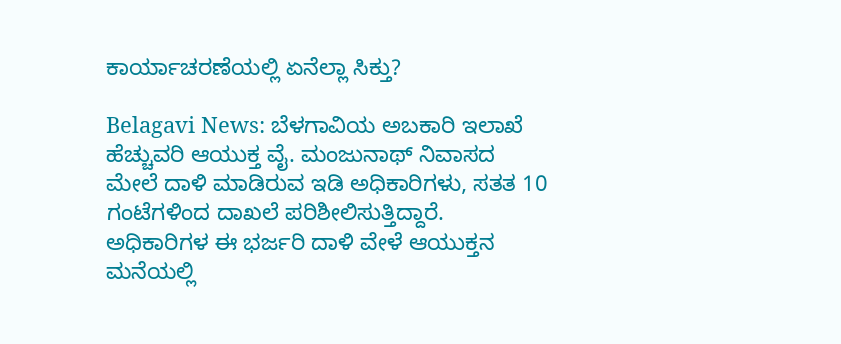ಕಾರ್ಯಾಚರಣೆಯಲ್ಲಿ ಏನೆಲ್ಲಾ ಸಿಕ್ತು?

Belagavi News: ಬೆಳಗಾವಿಯ ಅಬಕಾರಿ ಇಲಾಖೆ ಹೆಚ್ಚುವರಿ ಆಯುಕ್ತ ವೈ. ಮಂಜುನಾಥ್ ನಿವಾಸದ ಮೇಲೆ ದಾಳಿ ಮಾಡಿರುವ ಇಡಿ ಅಧಿಕಾರಿಗಳು, ಸತತ 10 ಗಂಟೆಗಳಿಂದ ದಾಖಲೆ ಪರಿಶೀಲಿಸುತ್ತಿದ್ದಾರೆ. ಅಧಿಕಾರಿಗಳ ಈ ಭರ್ಜರಿ ದಾಳಿ ವೇಳೆ ಆಯುಕ್ತನ ಮನೆಯಲ್ಲಿ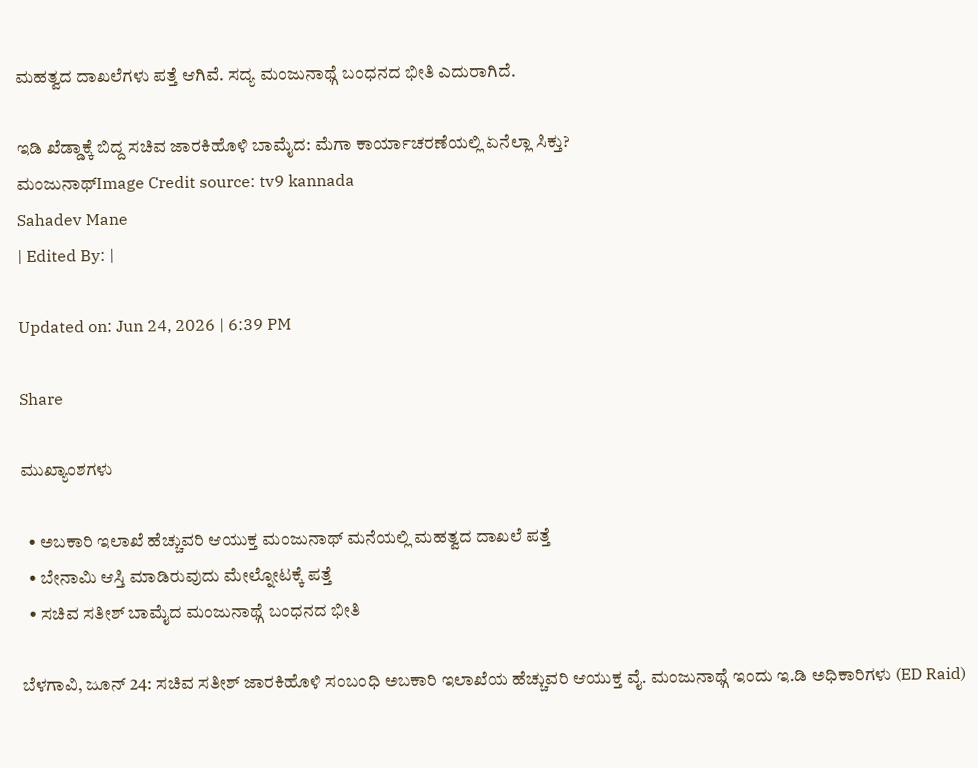ಮಹತ್ವದ ದಾಖಲೆಗಳು ಪತ್ತೆ ಆಗಿವೆ. ಸದ್ಯ ಮಂಜುನಾಥ್ಗೆ ಬಂಧನದ ಭೀತಿ ಎದುರಾಗಿದೆ.

ಇಡಿ ಖೆಡ್ಡಾಕ್ಕೆ ಬಿದ್ದ ಸಚಿವ ಜಾರಕಿಹೊಳಿ ಬಾಮೈದ: ಮೆಗಾ ಕಾರ್ಯಾಚರಣೆಯಲ್ಲಿ ಏನೆಲ್ಲಾ ಸಿಕ್ತು?
ಮಂಜುನಾಥ್Image Credit source: tv9 kannada
Sahadev Mane
| Edited By: |

Updated on: Jun 24, 2026 | 6:39 PM

Share

ಮುಖ್ಯಾಂಶಗಳು

  • ಅಬಕಾರಿ ಇಲಾಖೆ ಹೆಚ್ಚುವರಿ ಆಯುಕ್ತ ಮಂಜುನಾಥ್ ಮನೆಯಲ್ಲಿ ಮಹತ್ವದ ದಾಖಲೆ ಪತ್ತೆ
  • ಬೇನಾಮಿ ಆಸ್ತಿ ಮಾಡಿರುವುದು ಮೇಲ್ನೋಟಕ್ಕೆ ಪತ್ತೆ
  • ಸಚಿವ ಸತೀಶ್ ಬಾಮೈದ ಮಂಜುನಾಥ್ಗೆ ಬಂಧನದ ಭೀತಿ

ಬೆಳಗಾವಿ, ಜೂನ್ 24: ಸಚಿವ ಸತೀಶ್ ಜಾರಕಿಹೊಳಿ ಸಂಬಂಧಿ ಅಬಕಾರಿ ಇಲಾಖೆಯ ಹೆಚ್ಚುವರಿ ಆಯುಕ್ತ ವೈ. ಮಂಜುನಾಥ್ಗೆ ಇಂದು ಇ.ಡಿ ಅಧಿಕಾರಿಗಳು (ED Raid)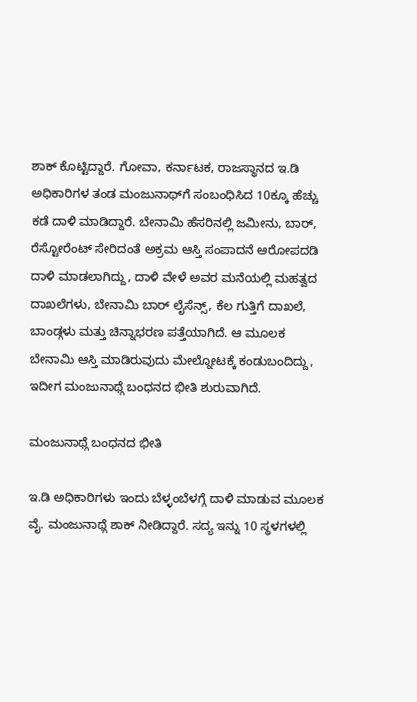ಶಾಕ್ ಕೊಟ್ಟಿದ್ದಾರೆ. ಗೋವಾ, ಕರ್ನಾಟಕ, ರಾಜಸ್ಥಾನದ ಇ.ಡಿ ಅಧಿಕಾರಿಗಳ ತಂಡ ಮಂಜುನಾಥ್‌ಗೆ ಸಂಬಂಧಿಸಿದ 10ಕ್ಕೂ ಹೆಚ್ಚು ಕಡೆ ದಾಳಿ ಮಾಡಿದ್ದಾರೆ. ಬೇನಾಮಿ ಹೆಸರಿನಲ್ಲಿ ಜಮೀನು, ಬಾರ್, ರೆಸ್ಟೋರೆಂಟ್ ಸೇರಿದಂತೆ ಅಕ್ರಮ ಆಸ್ತಿ ಸಂಪಾದನೆ ಆರೋಪದಡಿ ದಾಳಿ ಮಾಡಲಾಗಿದ್ದು, ದಾಳಿ ವೇಳೆ ಅವರ ಮನೆಯಲ್ಲಿ ಮಹತ್ವದ ದಾಖಲೆಗಳು, ಬೇನಾಮಿ ಬಾರ್ ಲೈಸೆನ್ಸ್, ಕೆಲ ಗುತ್ತಿಗೆ ದಾಖಲೆ, ಬಾಂಡ್ಗಳು ಮತ್ತು ಚಿನ್ನಾಭರಣ ಪತ್ತೆಯಾಗಿದೆ. ಆ ಮೂಲಕ ಬೇನಾಮಿ ಆಸ್ತಿ ಮಾಡಿರುವುದು ಮೇಲ್ನೋಟಕ್ಕೆ ಕಂಡುಬಂದಿದ್ದು, ಇದೀಗ ಮಂಜುನಾಥ್ಗೆ ಬಂಧನದ ಭೀತಿ ಶುರುವಾಗಿದೆ.

ಮಂಜುನಾಥ್ಗೆ ಬಂಧನದ ಭೀತಿ

ಇ.ಡಿ ಅಧಿಕಾರಿಗಳು ಇಂದು ಬೆಳ್ಳಂಬೆಳಗ್ಗೆ ದಾಳಿ ಮಾಡುವ ಮೂಲಕ ವೈ. ಮಂಜುನಾಥ್ಗೆ ಶಾಕ್ ನೀಡಿದ್ದಾರೆ. ಸದ್ಯ ಇನ್ನು 10 ಸ್ಥಳಗಳಲ್ಲಿ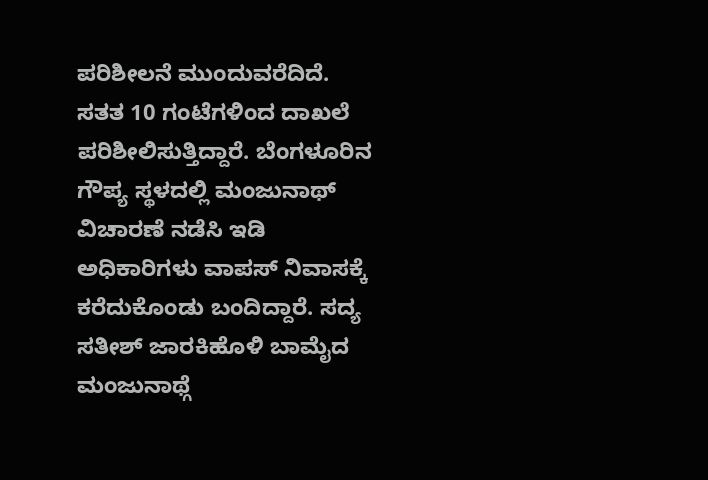ಪರಿಶೀಲನೆ ಮುಂದುವರೆದಿದೆ. ಸತತ 10 ಗಂಟೆಗಳಿಂದ ದಾಖಲೆ ಪರಿಶೀಲಿಸುತ್ತಿದ್ದಾರೆ. ಬೆಂಗಳೂರಿನ ಗೌಪ್ಯ ಸ್ಥಳದಲ್ಲಿ ಮಂಜುನಾಥ್ ವಿಚಾರಣೆ ನಡೆಸಿ ಇಡಿ ಅಧಿಕಾರಿಗಳು ವಾಪಸ್ ನಿವಾಸಕ್ಕೆ ಕರೆದುಕೊಂಡು ಬಂದಿದ್ದಾರೆ. ಸದ್ಯ ಸತೀಶ್ ಜಾರಕಿಹೊಳಿ‌ ಬಾಮೈದ ಮಂಜುನಾಥ್ಗೆ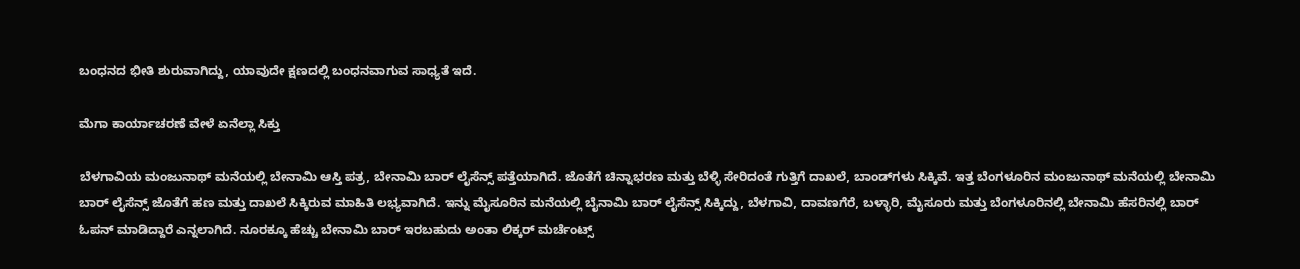ಬಂಧನದ ಭೀತಿ ಶುರುವಾಗಿದ್ದು, ಯಾವುದೇ ಕ್ಷಣದಲ್ಲಿ ಬಂಧನವಾಗುವ ಸಾಧ್ಯತೆ ಇದೆ.

ಮೆಗಾ ಕಾರ್ಯಾಚರಣೆ ವೇಳೆ ಏನೆಲ್ಲಾ ಸಿಕ್ತು

ಬೆಳಗಾವಿಯ ಮಂಜುನಾಥ್ ಮನೆಯಲ್ಲಿ ಬೇನಾಮಿ ಆಸ್ತಿ ಪತ್ರ, ಬೇನಾಮಿ ಬಾರ್ ಲೈಸೆನ್ಸ್ ಪತ್ತೆಯಾಗಿದೆ. ಜೊತೆಗೆ ಚಿನ್ನಾಭರಣ ಮತ್ತು ಬೆಳ್ಳಿ ಸೇರಿದಂತೆ ಗುತ್ತಿಗೆ ದಾಖಲೆ, ಬಾಂಡ್‌ಗಳು ಸಿಕ್ಕಿವೆ. ಇತ್ತ ಬೆಂಗಳೂರಿನ ಮಂಜುನಾಥ್ ಮನೆಯಲ್ಲಿ ಬೇನಾಮಿ ಬಾರ್ ಲೈಸೆನ್ಸ್ ಜೊತೆಗೆ ಹಣ ಮತ್ತು ದಾಖಲೆ ಸಿಕ್ಕಿರುವ ಮಾಹಿತಿ ಲಭ್ಯವಾಗಿದೆ. ಇನ್ನು ಮೈಸೂರಿನ ಮನೆಯಲ್ಲಿ ಬೈನಾಮಿ ಬಾರ್ ಲೈಸೆನ್ಸ್ ಸಿಕ್ಕಿದ್ದು, ಬೆಳಗಾವಿ, ದಾವಣಗೆರೆ, ಬಳ್ಳಾರಿ, ಮೈಸೂರು ಮತ್ತು ಬೆಂಗಳೂರಿನಲ್ಲಿ ಬೇನಾಮಿ ಹೆಸರಿನಲ್ಲಿ ಬಾರ್ ಓಪನ್ ಮಾಡಿದ್ದಾರೆ ಎನ್ನಲಾಗಿದೆ. ನೂರಕ್ಕೂ ಹೆಚ್ಚು ಬೇನಾಮಿ ಬಾರ್ ಇರಬಹುದು ಅಂತಾ ಲಿಕ್ಕರ್ ಮರ್ಚೆಂಟ್ಸ್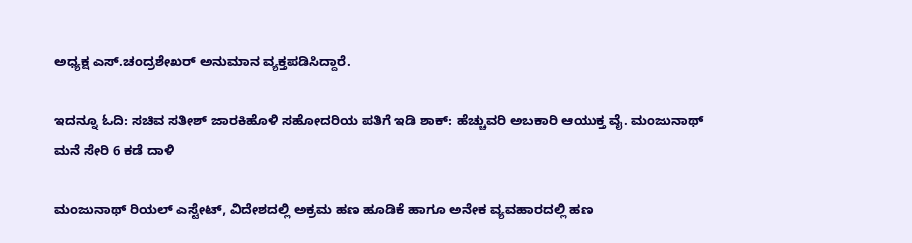ಅಧ್ಯಕ್ಷ ಎಸ್.ಚಂದ್ರಶೇಖರ್ ಅನುಮಾನ ವ್ಯಕ್ತಪಡಿಸಿದ್ದಾರೆ.

ಇದನ್ನೂ ಓದಿ: ಸಚಿವ ಸತೀಶ್ ಜಾರಕಿಹೊಳಿ ಸಹೋದರಿಯ ಪತಿಗೆ ಇಡಿ ಶಾಕ್: ಹೆಚ್ಚುವರಿ ಅಬಕಾರಿ ಆಯುಕ್ತ ವೈ. ಮಂಜುನಾಥ್ ಮನೆ ಸೇರಿ 6 ಕಡೆ ದಾಳಿ

ಮಂಜುನಾಥ್ ರಿಯಲ್ ಎಸ್ಟೇಟ್, ವಿದೇಶದಲ್ಲಿ ಅಕ್ರಮ ಹಣ ಹೂಡಿಕೆ ಹಾಗೂ ಅನೇಕ ವ್ಯವಹಾರದಲ್ಲಿ ಹಣ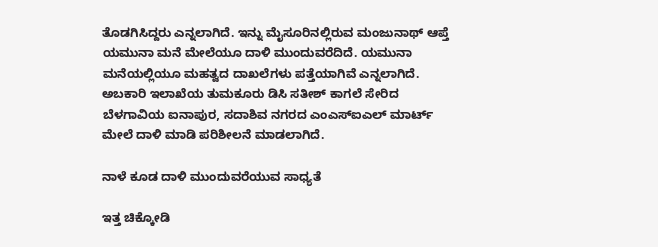ತೊಡಗಿಸಿದ್ದರು ಎನ್ನಲಾಗಿದೆ. ಇನ್ನು ಮೈಸೂರಿನಲ್ಲಿರುವ ಮಂಜುನಾಥ್ ಆಪ್ತೆ ಯಮುನಾ ಮನೆ ಮೇಲೆಯೂ ದಾಳಿ ಮುಂದುವರೆದಿದೆ. ಯಮುನಾ ಮನೆಯಲ್ಲಿಯೂ ಮಹತ್ವದ ದಾಖಲೆಗಳು ಪತ್ತೆಯಾಗಿವೆ ಎನ್ನಲಾಗಿದೆ. ಅಬಕಾರಿ ಇಲಾಖೆಯ ತುಮಕೂರು ಡಿಸಿ ಸತೀಶ್ ಕಾಗಲೆ ಸೇರಿದ ಬೆಳಗಾವಿಯ ಐನಾಪುರ, ಸದಾಶಿವ ನಗರದ ಎಂಎಸ್‌ಐಎಲ್ ಮಾರ್ಟ್ ಮೇಲೆ ದಾಳಿ ಮಾಡಿ ಪರಿಶೀಲನೆ ಮಾಡಲಾಗಿದೆ.

ನಾಳೆ ಕೂಡ ದಾಳಿ ಮುಂದುವರೆಯುವ ಸಾಧ್ಯತೆ

ಇತ್ತ ಚಿಕ್ಕೋಡಿ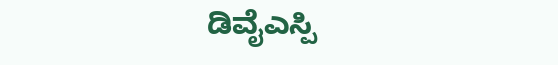ಡಿವೈಎಸ್ಪಿ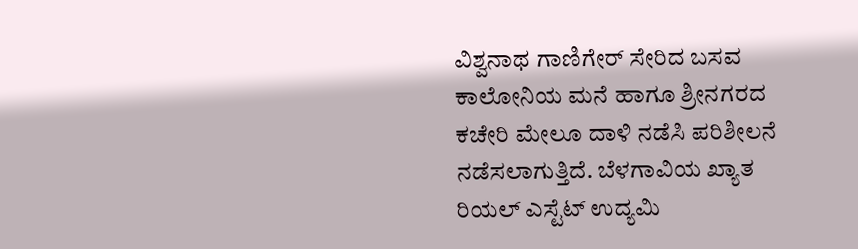ವಿಶ್ವನಾಥ ಗಾಣಿಗೇರ್ ಸೇರಿದ ಬಸವ ಕಾಲೋನಿಯ ಮನೆ ಹಾಗೂ ಶ್ರೀನಗರದ ಕಚೇರಿ ಮೇಲೂ ದಾಳಿ ನಡೆಸಿ ಪರಿಶೀಲನೆ ನಡೆಸಲಾಗುತ್ತಿದೆ. ಬೆಳಗಾವಿಯ ಖ್ಯಾತ ರಿಯಲ್ ಎಸ್ಟೆಟ್ ಉದ್ಯಮಿ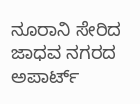ನೂರಾನಿ ಸೇರಿದ ಜಾಧವ ನಗರದ ಅಪಾರ್ಟ್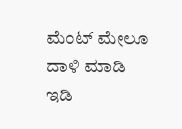ಮೆಂಟ್ ಮೇಲೂ ದಾಳಿ ಮಾಡಿ ಇಡಿ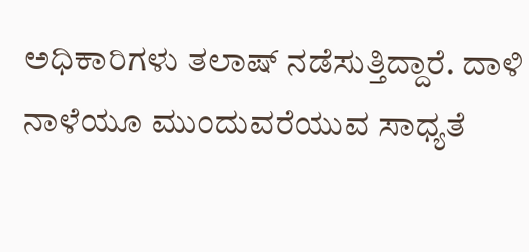ಅಧಿಕಾರಿಗಳು ತಲಾಷ್ ನಡೆಸುತ್ತಿದ್ದಾರೆ. ದಾಳಿ ನಾಳೆಯೂ ಮುಂದುವರೆಯುವ ಸಾಧ್ಯತೆ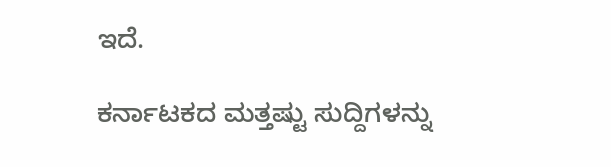ಇದೆ.

ಕರ್ನಾಟಕದ ಮತ್ತಷ್ಟು ಸುದ್ದಿಗಳನ್ನು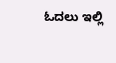ಓದಲು ಇಲ್ಲಿ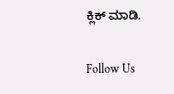ಕ್ಲಿಕ್ ಮಾಡಿ.

Follow Us